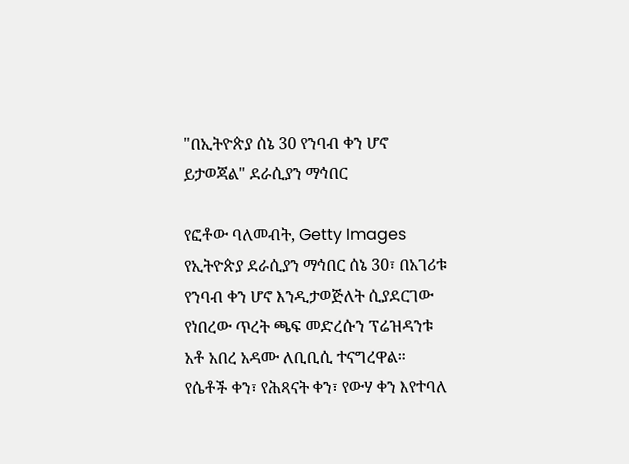"በኢትዮጵያ ሰኔ 30 የንባብ ቀን ሆኖ ይታወጃል" ደራሲያን ማኅበር

የፎቶው ባለመብት, Getty Images
የኢትዮጵያ ደራሲያን ማኅበር ሰኔ 30፣ በአገሪቱ የንባብ ቀን ሆኖ እንዲታወጅለት ሲያደርገው የነበረው ጥረት ጫፍ መድረሱን ፕሬዝዳንቱ አቶ አበረ አዳሙ ለቢቢሲ ተናግረዋል።
የሴቶች ቀን፣ የሕጻናት ቀን፣ የውሃ ቀን እየተባለ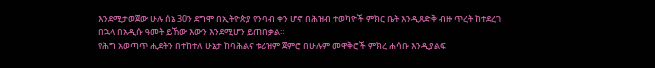እንደሚታወጀው ሁሉ ሰኔ 30ን ደግሞ በኢትዮጵያ የንባብ ቀን ሆኖ በሕዝብ ተወካዮች ምክር ቤት እንዲጸድቅ ብዙ ጥረት ከተደረገ በኋላ በአዲሱ ዓመት ይኸው እውን እንደሚሆን ይጠበቃል።
የሕግ አወጣጥ ሒደትን በተከተለ ሁኔታ ከባሕልና ቱሪዝም ጀምሮ በሁሉም መዋቅሮች ምክረ ሐሳቡ እንዲያልፍ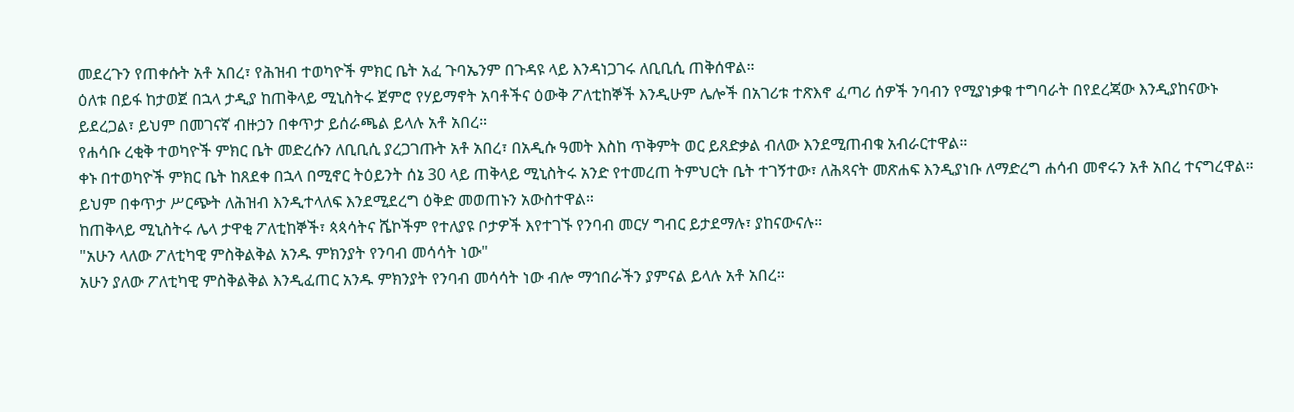መደረጉን የጠቀሱት አቶ አበረ፣ የሕዝብ ተወካዮች ምክር ቤት አፈ ጉባኤንም በጉዳዩ ላይ እንዳነጋገሩ ለቢቢሲ ጠቅሰዋል።
ዕለቱ በይፋ ከታወጀ በኋላ ታዲያ ከጠቅላይ ሚኒስትሩ ጀምሮ የሃይማኖት አባቶችና ዕውቅ ፖለቲከኞች እንዲሁም ሌሎች በአገሪቱ ተጽእኖ ፈጣሪ ሰዎች ንባብን የሚያነቃቁ ተግባራት በየደረጃው እንዲያከናውኑ ይደረጋል፣ ይህም በመገናኛ ብዙኃን በቀጥታ ይሰራጫል ይላሉ አቶ አበረ።
የሐሳቡ ረቂቅ ተወካዮች ምክር ቤት መድረሱን ለቢቢሲ ያረጋገጡት አቶ አበረ፣ በአዲሱ ዓመት እስከ ጥቅምት ወር ይጸድቃል ብለው እንደሚጠብቁ አብራርተዋል።
ቀኑ በተወካዮች ምክር ቤት ከጸደቀ በኋላ በሚኖር ትዕይንት ሰኔ 30 ላይ ጠቅላይ ሚኒስትሩ አንድ የተመረጠ ትምህርት ቤት ተገኝተው፣ ለሕጻናት መጽሐፍ እንዲያነቡ ለማድረግ ሐሳብ መኖሩን አቶ አበረ ተናግረዋል።
ይህም በቀጥታ ሥርጭት ለሕዝብ እንዲተላለፍ እንደሚደረግ ዕቅድ መወጠኑን አውስተዋል።
ከጠቅላይ ሚኒስትሩ ሌላ ታዋቂ ፖለቲከኞች፣ ጳጳሳትና ሼኮችም የተለያዩ ቦታዎች እየተገኙ የንባብ መርሃ ግብር ይታደማሉ፣ ያከናውናሉ።
"አሁን ላለው ፖለቲካዊ ምስቅልቅል አንዱ ምክንያት የንባብ መሳሳት ነው"
አሁን ያለው ፖለቲካዊ ምስቅልቅል እንዲፈጠር አንዱ ምክንያት የንባብ መሳሳት ነው ብሎ ማኅበራችን ያምናል ይላሉ አቶ አበረ።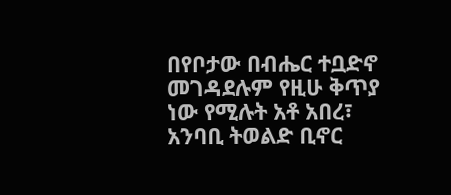በየቦታው በብሔር ተቧድኖ መገዳደሉም የዚሁ ቅጥያ ነው የሚሉት አቶ አበረ፣ አንባቢ ትወልድ ቢኖር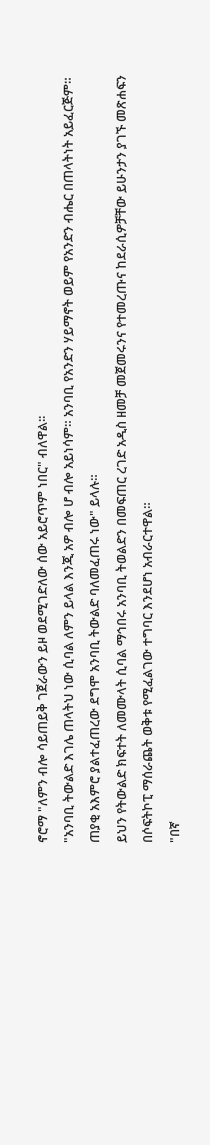ኖሮማ "ለምን ብሎ ሳይጠይቅ ገጀራውን ይዞ ወደሚገድለው ሰው አይሮጥም ነበር" ብለዋል፡፡
"አንባቢ ትውልድ እገሌ ጠላትህ ነው ሲባል ለምን ይላል እንጂ አዎ ብሎ ሆ ብሎ አይነሳም። አንባቢ የአንድን ሃይማኖት ወይም የአንድን ብሔር በጠላትነት አይፈርጅም። ጠያቂ አእምሮ ያልተፈጠረው ደግሞ አንባቢ ትውልድ ባለመፈጠሩ ነው" ይላሉ።
ይህን የትውልድ ክፍተት ለመሙላት ሲባል ማኅበሩ አንባቢ ትወልድን በመፍጠር ረገድ አዲስ ዘመቻ መጀመሩንና የተመረጡና ከደራሲዎቻቸው ይሁንታን ያገኙ መጽሐፍን በሶፍትኮፒ ማሰራጨት ወቅቱ የሚፈልገው ተግባር እንደሆነ አብራርተዋል።
"በኛ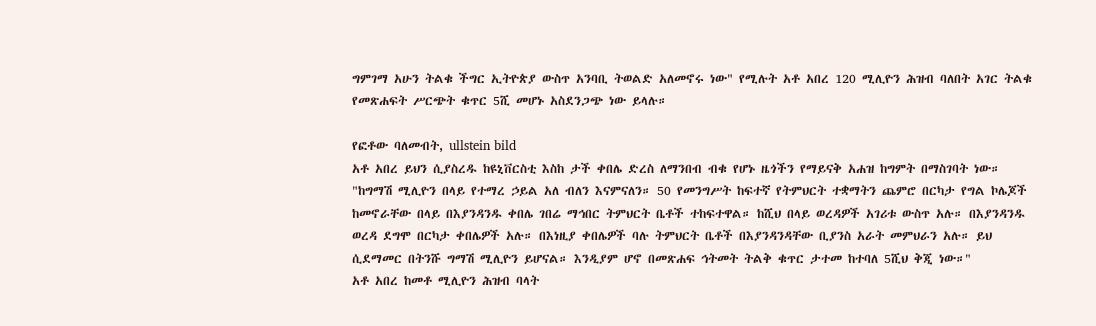ግምገማ አሁን ትልቁ ችግር ኢትዮጵያ ውስጥ አንባቢ ትወልድ አለመኖሩ ነው" የሚሉት አቶ አበረ 120 ሚሊዮን ሕዝብ ባለበት አገር ትልቁ የመጽሐፍት ሥርጭት ቁጥር 5ሺ መሆኑ አስደንጋጭ ነው ይላሉ።

የፎቶው ባለመብት, ullstein bild
አቶ አበረ ይህን ሲያስረዱ ከዩኒቨርስቲ እስከ ታች ቀበሌ ድረስ ለማንበብ ብቁ የሆኑ ዜጎችን የማይናቅ አሐዝ ከግምት በማስገባት ነው።
"ከግማሽ ሚሊዮን በላይ የተማረ ኃይል አለ ብለን እናምናለን። 50 የመንግሥት ከፍተኛ የትምህርት ተቋማትን ጨምሮ በርካታ የግል ኮሌጆች ከመኖራቸው በላይ በእያንዳንዱ ቀበሌ ገበሬ ማኅበር ትምህርት ቤቶች ተከፍተዋል። ከሺህ በላይ ወረዳዎች አገሪቱ ውስጥ አሉ። በእያንዳንዱ ወረዳ ደግሞ በርካታ ቀበሌዎች አሉ። በእነዚያ ቀበሌዎች ባሉ ትምህርት ቤቶች በእያንዳንዳቸው ቢያንስ አራት መምህራን አሉ። ይህ ሲደማመር በትንሹ ግማሽ ሚሊዮን ይሆናል። እንዲያም ሆኖ በመጽሐፍ ኅትመት ትልቅ ቁጥር ታተመ ከተባለ 5ሺህ ቅጂ ነው።"
አቶ አበረ ከመቶ ሚሊዮን ሕዝብ ባላት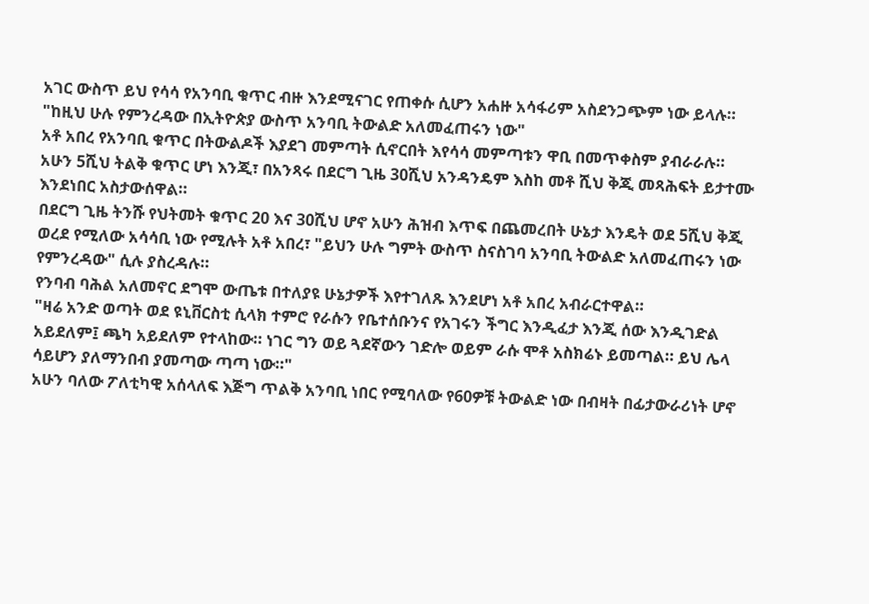አገር ውስጥ ይህ የሳሳ የአንባቢ ቁጥር ብዙ እንደሚናገር የጠቀሱ ሲሆን አሐዙ አሳፋሪም አስደንጋጭም ነው ይላሉ።
"ከዚህ ሁሉ የምንረዳው በኢትዮጵያ ውስጥ አንባቢ ትውልድ አለመፈጠሩን ነው"
አቶ አበረ የአንባቢ ቁጥር በትውልዶች እያደገ መምጣት ሲኖርበት እየሳሳ መምጣቱን ዋቢ በመጥቀስም ያብራራሉ።
አሁን 5ሺህ ትልቅ ቁጥር ሆነ እንጂ፣ በአንጻሩ በደርግ ጊዜ 30ሺህ አንዳንዴም እስከ መቶ ሺህ ቅጂ መጻሕፍት ይታተሙ እንደነበር አስታውሰዋል።
በደርግ ጊዜ ትንሹ የህትመት ቁጥር 20 እና 30ሺህ ሆኖ አሁን ሕዝብ እጥፍ በጨመረበት ሁኔታ እንዴት ወደ 5ሺህ ቅጂ ወረደ የሚለው አሳሳቢ ነው የሚሉት አቶ አበረ፣ "ይህን ሁሉ ግምት ውስጥ ስናስገባ አንባቢ ትውልድ አለመፈጠሩን ነው የምንረዳው" ሲሉ ያስረዳሉ።
የንባብ ባሕል አለመኖር ደግሞ ውጤቱ በተለያዩ ሁኔታዎች እየተገለጹ እንደሆነ አቶ አበረ አብራርተዋል።
"ዛሬ አንድ ወጣት ወደ ዩኒቨርስቲ ሲላክ ተምሮ የራሱን የቤተሰቡንና የአገሩን ችግር እንዲፈታ እንጂ ሰው እንዲገድል አይደለም፤ ጫካ አይደለም የተላከው። ነገር ግን ወይ ጓደኛውን ገድሎ ወይም ራሱ ሞቶ አስክሬኑ ይመጣል። ይህ ሌላ ሳይሆን ያለማንበብ ያመጣው ጣጣ ነው።"
አሁን ባለው ፖለቲካዊ አሰላለፍ እጅግ ጥልቅ አንባቢ ነበር የሚባለው የ60ዎቹ ትውልድ ነው በብዛት በፊታውራሪነት ሆኖ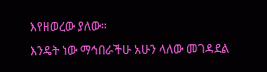እየዘወረው ያለው።
እንዴት ነው ማኅበራችሁ አሁን ላለው መገዳደል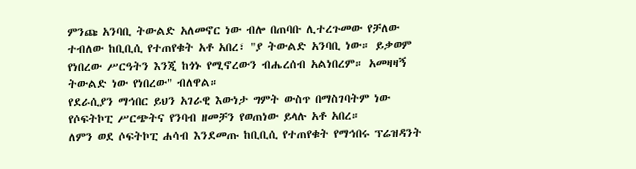ምንጩ አንባቢ ትውልድ አለመኖር ነው ብሎ በጠባቡ ሊተረጉመው የቻለው ተብለው ከቢቢሲ የተጠየቁት አቶ አበረ፣ "ያ ትውልድ አንባቢ ነው። ይቃወም የነበረው ሥርዓትን እንጂ ከጎኑ የሚኖረውን ብሔረሰብ አልነበረም። አመዛዛኝ ትውልድ ነው የነበረው" ብለዋል።
የደራሲያን ማኅበር ይህን አገራዊ እውነታ ግምት ውስጥ በማስገባትም ነው የሶፍትኮፒ ሥርጭትና የንባብ ዘመቻን የወጠነው ይላሉ አቶ አበረ።
ለምን ወደ ሶፍትኮፒ ሐሳብ እንደመጡ ከቢቢሲ የተጠየቁት የማኅበሩ ፕሬዝዳንት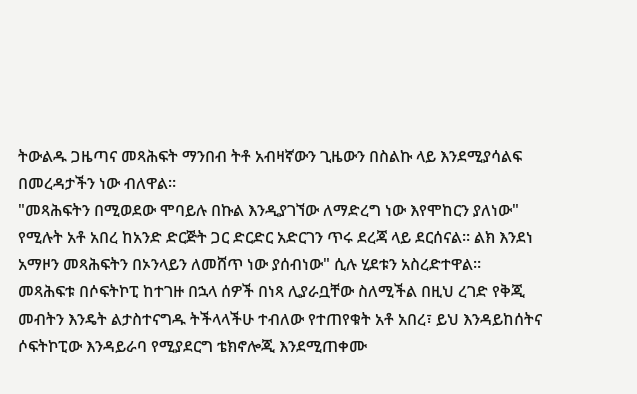ትውልዱ ጋዜጣና መጻሕፍት ማንበብ ትቶ አብዛኛውን ጊዜውን በስልኩ ላይ እንደሚያሳልፍ በመረዳታችን ነው ብለዋል።
"መጻሕፍትን በሚወደው ሞባይሉ በኩል እንዲያገኘው ለማድረግ ነው እየሞከርን ያለነው" የሚሉት አቶ አበረ ከአንድ ድርጅት ጋር ድርድር አድርገን ጥሩ ደረጃ ላይ ደርሰናል። ልክ እንደነ አማዞን መጻሕፍትን በኦንላይን ለመሸጥ ነው ያሰብነው" ሲሉ ሂደቱን አስረድተዋል።
መጻሕፍቱ በሶፍትኮፒ ከተገዙ በኋላ ሰዎች በነጻ ሊያራቧቸው ስለሚችል በዚህ ረገድ የቅጂ መብትን እንዴት ልታስተናግዱ ትችላላችሁ ተብለው የተጠየቁት አቶ አበረ፣ ይህ እንዳይከሰትና ሶፍትኮፒው እንዳይራባ የሚያደርግ ቴክኖሎጂ እንደሚጠቀሙ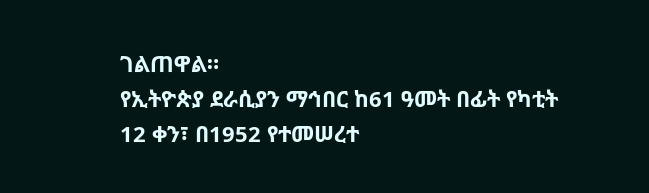ገልጠዋል።
የኢትዮጵያ ደራሲያን ማኅበር ከ61 ዓመት በፊት የካቲት 12 ቀን፣ በ1952 የተመሠረተ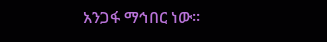አንጋፋ ማኅበር ነው።